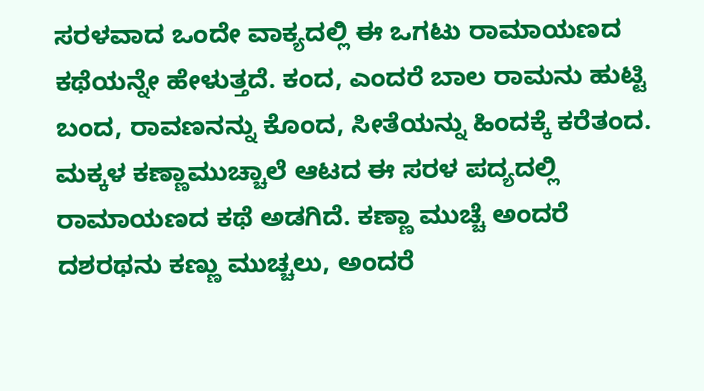ಸರಳವಾದ ಒಂದೇ ವಾಕ್ಯದಲ್ಲಿ ಈ ಒಗಟು ರಾಮಾಯಣದ ಕಥೆಯನ್ನೇ ಹೇಳುತ್ತದೆ. ಕಂದ, ಎಂದರೆ ಬಾಲ ರಾಮನು ಹುಟ್ಟಿ ಬಂದ, ರಾವಣನನ್ನು ಕೊಂದ, ಸೀತೆಯನ್ನು ಹಿಂದಕ್ಕೆ ಕರೆತಂದ.
ಮಕ್ಕಳ ಕಣ್ಣಾಮುಚ್ಚಾಲೆ ಆಟದ ಈ ಸರಳ ಪದ್ಯದಲ್ಲಿ ರಾಮಾಯಣದ ಕಥೆ ಅಡಗಿದೆ. ಕಣ್ಣಾ ಮುಚ್ಚೆ ಅಂದರೆ ದಶರಥನು ಕಣ್ಣು ಮುಚ್ಚಲು, ಅಂದರೆ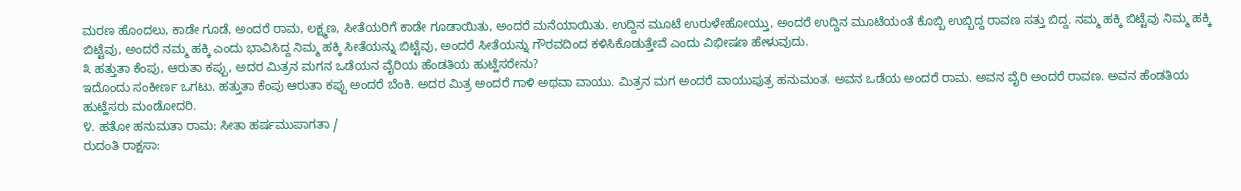ಮರಣ ಹೊಂದಲು, ಕಾಡೇ ಗೂಡೆ, ಅಂದರೆ ರಾಮ, ಲಕ್ಷ್ಮಣ, ಸೀತೆಯರಿಗೆ ಕಾಡೇ ಗೂಡಾಯಿತು, ಅಂದರೆ ಮನೆಯಾಯಿತು. ಉದ್ದಿನ ಮೂಟೆ ಉರುಳೇಹೋಯ್ತು, ಅಂದರೆ ಉದ್ದಿನ ಮೂಟೆಯಂತೆ ಕೊಬ್ಬಿ ಉಬ್ಬಿದ್ದ ರಾವಣ ಸತ್ತು ಬಿದ್ದ. ನಮ್ಮ ಹಕ್ಕಿ ಬಿಟ್ಟೆವು ನಿಮ್ಮ ಹಕ್ಕಿ ಬಿಟ್ಟೆವು, ಅಂದರೆ ನಮ್ಮ ಹಕ್ಕಿ ಎಂದು ಭಾವಿಸಿದ್ದ ನಿಮ್ಮ ಹಕ್ಕಿ ಸೀತೆಯನ್ನು ಬಿಟ್ಟೆವು, ಅಂದರೆ ಸೀತೆಯನ್ನು ಗೌರವದಿಂದ ಕಳಿಸಿಕೊಡುತ್ತೇವೆ ಎಂದು ವಿಭೀಷಣ ಹೇಳುವುದು.
೩ ಹತ್ತುತಾ ಕೆಂಪು, ಆರುತಾ ಕಪ್ಪು, ಅದರ ಮಿತ್ರನ ಮಗನ ಒಡೆಯನ ವೈರಿಯ ಹೆಂಡತಿಯ ಹುಟ್ಹೆಸರೇನು?
ಇದೊಂದು ಸಂಕೀರ್ಣ ಒಗಟು. ಹತ್ತುತಾ ಕೆಂಪು ಆರುತಾ ಕಪ್ಪು ಅಂದರೆ ಬೆಂಕಿ. ಅದರ ಮಿತ್ರ ಅಂದರೆ ಗಾಳಿ ಅಥವಾ ವಾಯು. ಮಿತ್ರನ ಮಗ ಅಂದರೆ ವಾಯುಪುತ್ರ ಹನುಮಂತ. ಅವನ ಒಡೆಯ ಅಂದರೆ ರಾಮ. ಅವನ ವೈರಿ ಅಂದರೆ ರಾವಣ. ಅವನ ಹೆಂಡತಿಯ ಹುಟ್ಹೆಸರು ಮಂಡೋದರಿ.
೪. ಹತೋ ಹನುಮತಾ ರಾಮ: ಸೀತಾ ಹರ್ಷಮುಪಾಗತಾ /
ರುದಂತಿ ರಾಕ್ಷಸಾ: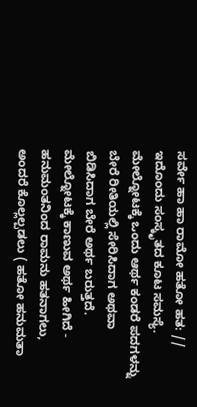ಸರ್ವೇ ಹಾ ಹಾ ರಾಮೋ ಹತೋ ಹತ: //
ಇದೊಂದು ಸಂಸ್ಕೃತದ ಕೂಟ ಸಮಸ್ಯೆ. ಮೇಲ್ನೋಟಕ್ಕೆ ಒಂದು ಆರ್ಥ ಕಂಡರೆ ಪದಗಳನ್ನು ಬೇರೆ ರೀತಿಯಲ್ಲಿ ಸೇರಿಸಿದಾಗ ಅಥವಾ ಬಿಡಿಸಿದಾಗ ಬೇರೆ ಅರ್ಥ ಬರುತ್ತದೆ. ಮೇಲ್ನೋಟಕ್ಕೆ ಕಾಣುವ ಅರ್ಥ ಹೀಗಿದೆ -
ಹನುಮಂತನಿಂದ ರಾಮನು ಹತನಾಗಲು, ಅಂದರೆ ಕೊಲ್ಲಲ್ಪಡಲು ( ಹತೋ ಹನುಮತಾ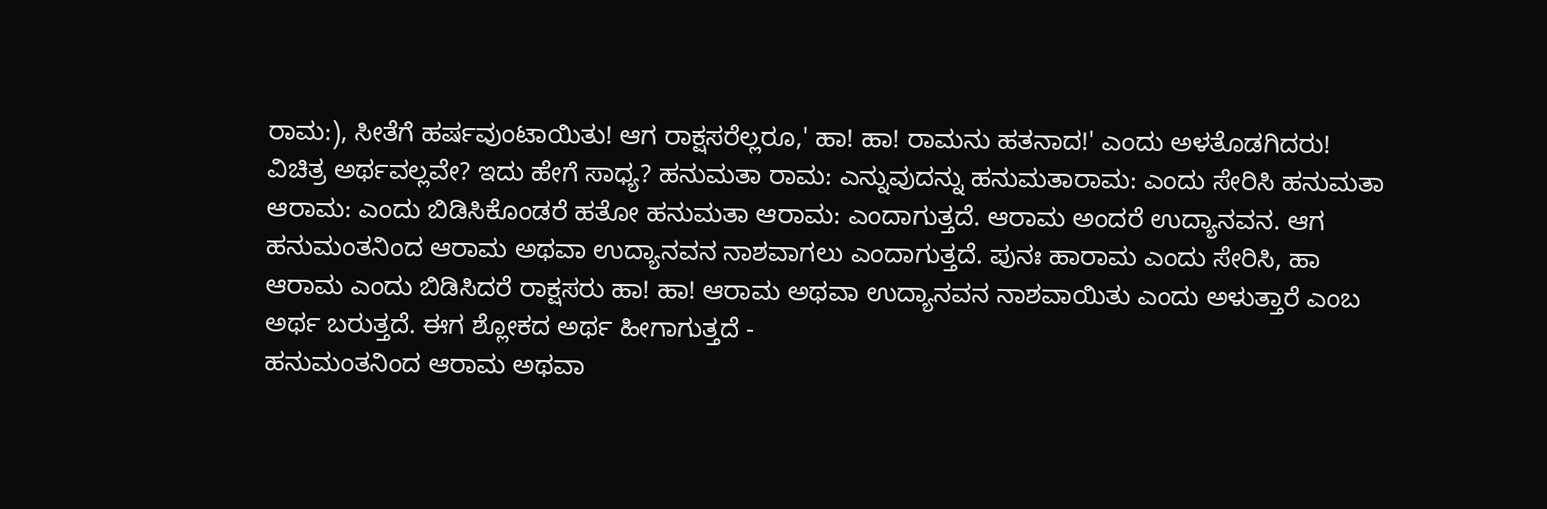ರಾಮ:), ಸೀತೆಗೆ ಹರ್ಷವುಂಟಾಯಿತು! ಆಗ ರಾಕ್ಷಸರೆಲ್ಲರೂ,' ಹಾ! ಹಾ! ರಾಮನು ಹತನಾದ!' ಎಂದು ಅಳತೊಡಗಿದರು!
ವಿಚಿತ್ರ ಅರ್ಥವಲ್ಲವೇ? ಇದು ಹೇಗೆ ಸಾಧ್ಯ? ಹನುಮತಾ ರಾಮ: ಎನ್ನುವುದನ್ನು ಹನುಮತಾರಾಮ: ಎಂದು ಸೇರಿಸಿ ಹನುಮತಾ ಆರಾಮ: ಎಂದು ಬಿಡಿಸಿಕೊಂಡರೆ ಹತೋ ಹನುಮತಾ ಆರಾಮ: ಎಂದಾಗುತ್ತದೆ. ಆರಾಮ ಅಂದರೆ ಉದ್ಯಾನವನ. ಆಗ ಹನುಮಂತನಿಂದ ಆರಾಮ ಅಥವಾ ಉದ್ಯಾನವನ ನಾಶವಾಗಲು ಎಂದಾಗುತ್ತದೆ. ಪುನಃ ಹಾರಾಮ ಎಂದು ಸೇರಿಸಿ, ಹಾ ಆರಾಮ ಎಂದು ಬಿಡಿಸಿದರೆ ರಾಕ್ಷಸರು ಹಾ! ಹಾ! ಆರಾಮ ಅಥವಾ ಉದ್ಯಾನವನ ನಾಶವಾಯಿತು ಎಂದು ಅಳುತ್ತಾರೆ ಎಂಬ ಅರ್ಥ ಬರುತ್ತದೆ. ಈಗ ಶ್ಲೋಕದ ಅರ್ಥ ಹೀಗಾಗುತ್ತದೆ -
ಹನುಮಂತನಿಂದ ಆರಾಮ ಅಥವಾ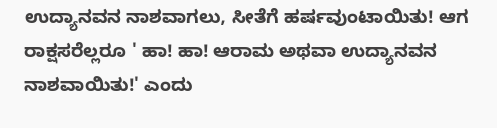ಉದ್ಯಾನವನ ನಾಶವಾಗಲು, ಸೀತೆಗೆ ಹರ್ಷವುಂಟಾಯಿತು! ಆಗ ರಾಕ್ಷಸರೆಲ್ಲರೂ ' ಹಾ! ಹಾ! ಆರಾಮ ಅಥವಾ ಉದ್ಯಾನವನ ನಾಶವಾಯಿತು!' ಎಂದು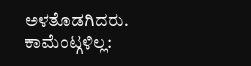ಅಳತೊಡಗಿದರು.
ಕಾಮೆಂಟ್ಗಳಿಲ್ಲ: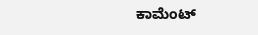ಕಾಮೆಂಟ್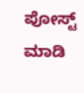ಪೋಸ್ಟ್ ಮಾಡಿ